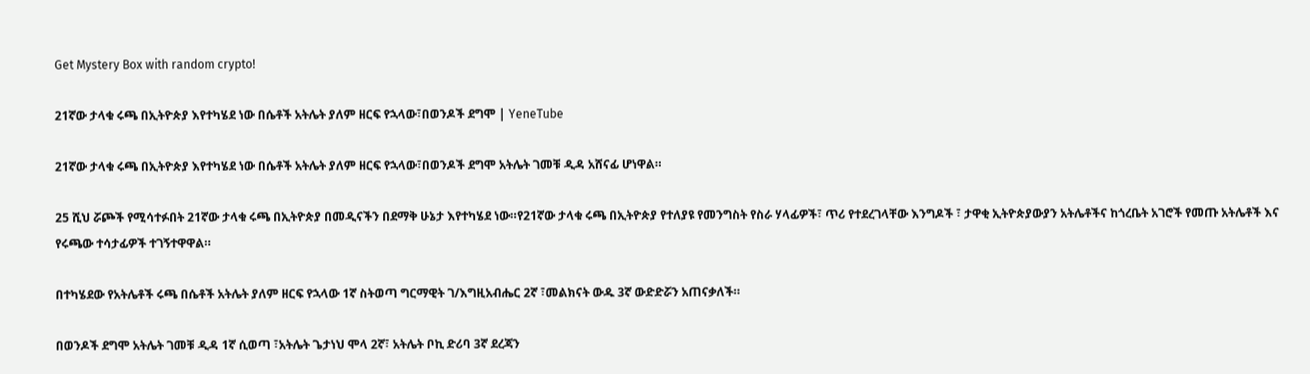Get Mystery Box with random crypto!

21ኛው ታላቁ ሩጫ በኢትዮጵያ እየተካሄደ ነው በሴቶች አትሌት ያለም ዘርፍ የኋላው፣በወንዶች ደግሞ | YeneTube

21ኛው ታላቁ ሩጫ በኢትዮጵያ እየተካሄደ ነው በሴቶች አትሌት ያለም ዘርፍ የኋላው፣በወንዶች ደግሞ አትሌት ገመቹ ዲዳ አሸናፊ ሆነዋል።

25 ሺህ ሯጮች የሚሳተፉበት 21ኛው ታላቁ ሩጫ በኢትዮጵያ በመዲናችን በደማቅ ሁኔታ እየተካሄደ ነው።የ21ኛው ታላቁ ሩጫ በኢትዮጵያ የተለያዩ የመንግስት የስራ ሃላፊዎች፣ ጥሪ የተደረገላቸው እንግዶች ፣ ታዋቂ ኢትዮጵያውያን አትሌቶችና ከጎረቤት አገሮች የመጡ አትሌቶች እና የሩጫው ተሳታፊዎች ተገኝተዋዋል።

በተካሄደው የአትሌቶች ሩጫ በሴቶች አትሌት ያለም ዘርፍ የኋላው 1ኛ ስትወጣ ግርማዊት ገ/እግዚአብሔር 2ኛ ፣መልክናት ውዱ 3ኛ ውድድሯን አጠናቃለች።

በወንዶች ደግሞ አትሌት ገመቹ ዲዳ 1ኛ ሲወጣ ፣አትሌት ጌታነህ ሞላ 2ኛ፣ አትሌት ቦኪ ድሪባ 3ኛ ደረጃን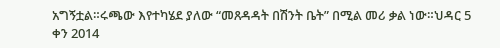አግኝቷል።ሩጫው እየተካሄደ ያለው “መጸዳዳት በሽንት ቤት” በሚል መሪ ቃል ነው።ህዳር 5 ቀን 2014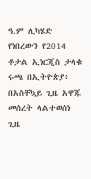ዓ.ም ሊካሄድ የነበረውን የ2014 ቶታል ኢነርጂስ ታላቁ ሩጫ በኢትዮጵያ፥ በአስቸኳይ ጊዜ አዋጁ መሰረት ላልተወሰነ ጊዜ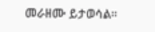መራዘሙ ይታወሳል።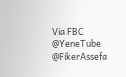Via FBC
@YeneTube @FikerAssefa